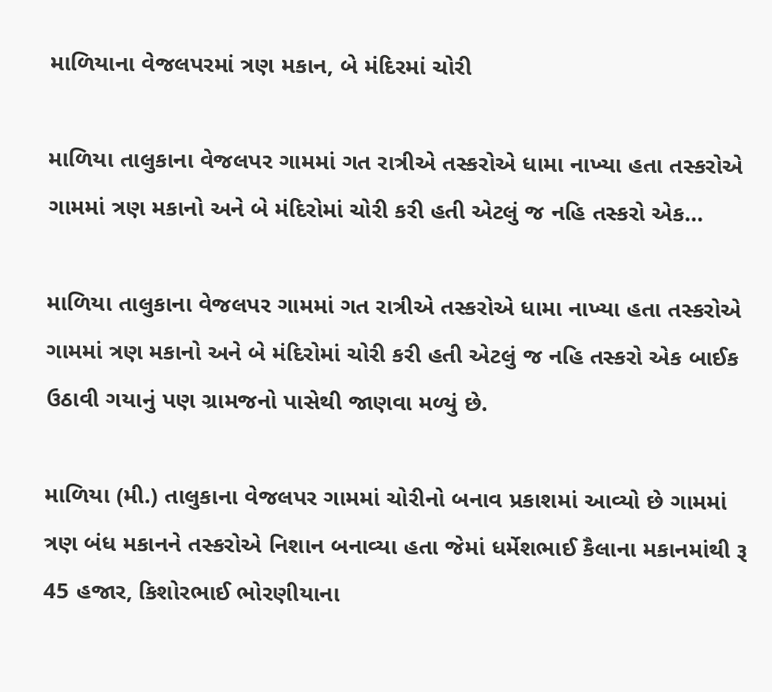માળિયાના વેજલપરમાં ત્રણ મકાન, બે મંદિરમાં ચોરી

માળિયા તાલુકાના વેજલપર ગામમાં ગત રાત્રીએ તસ્કરોએ ધામા નાખ્યા હતા તસ્કરોએ ગામમાં ત્રણ મકાનો અને બે મંદિરોમાં ચોરી કરી હતી એટલું જ નહિ તસ્કરો એક…

માળિયા તાલુકાના વેજલપર ગામમાં ગત રાત્રીએ તસ્કરોએ ધામા નાખ્યા હતા તસ્કરોએ ગામમાં ત્રણ મકાનો અને બે મંદિરોમાં ચોરી કરી હતી એટલું જ નહિ તસ્કરો એક બાઈક ઉઠાવી ગયાનું પણ ગ્રામજનો પાસેથી જાણવા મળ્યું છે.

માળિયા (મી.) તાલુકાના વેજલપર ગામમાં ચોરીનો બનાવ પ્રકાશમાં આવ્યો છે ગામમાં ત્રણ બંધ મકાનને તસ્કરોએ નિશાન બનાવ્યા હતા જેમાં ધર્મેશભાઈ કૈલાના મકાનમાંથી રૂ 45 હજાર, કિશોરભાઈ ભોરણીયાના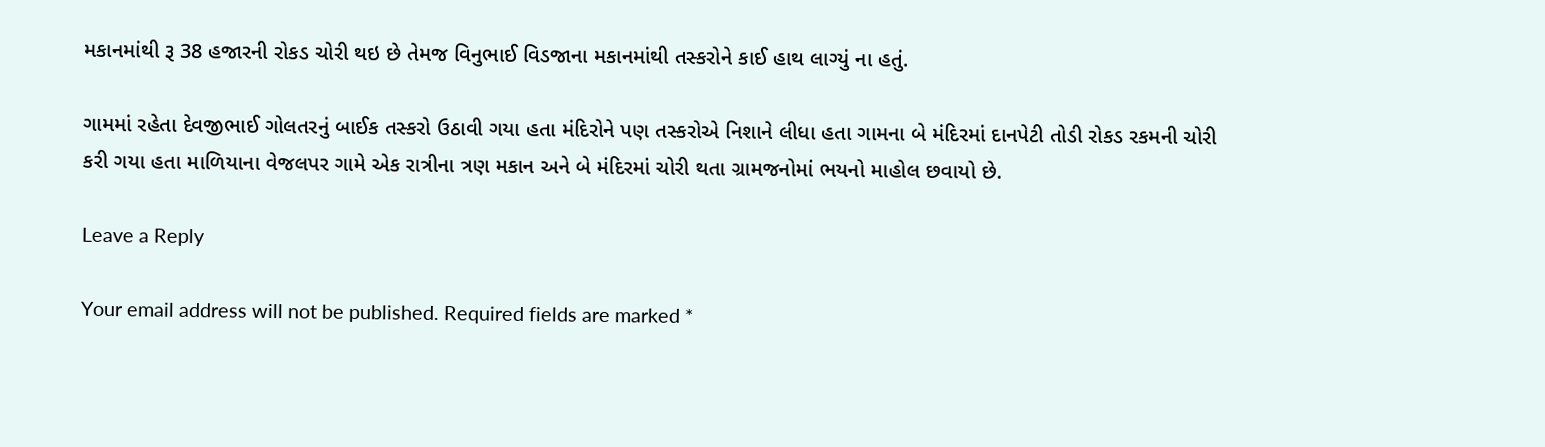મકાનમાંથી રૂ 38 હજારની રોકડ ચોરી થઇ છે તેમજ વિનુભાઈ વિડજાના મકાનમાંથી તસ્કરોને કાઈ હાથ લાગ્યું ના હતું.

ગામમાં રહેતા દેવજીભાઈ ગોલતરનું બાઈક તસ્કરો ઉઠાવી ગયા હતા મંદિરોને પણ તસ્કરોએ નિશાને લીધા હતા ગામના બે મંદિરમાં દાનપેટી તોડી રોકડ રકમની ચોરી કરી ગયા હતા માળિયાના વેજલપર ગામે એક રાત્રીના ત્રણ મકાન અને બે મંદિરમાં ચોરી થતા ગ્રામજનોમાં ભયનો માહોલ છવાયો છે.

Leave a Reply

Your email address will not be published. Required fields are marked *